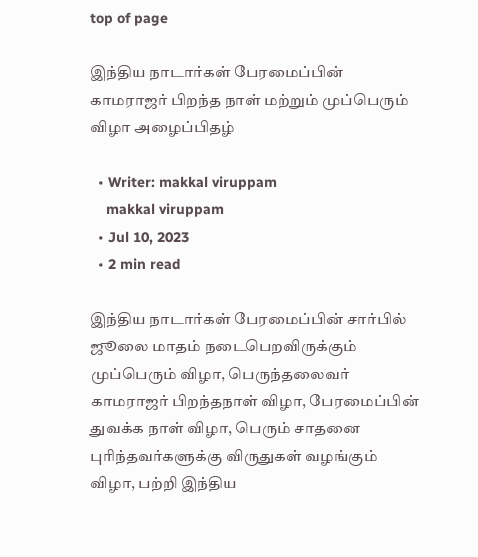top of page

இந்திய நாடார்கள் பேரமைப்பின் காமராஜர் பிறந்த நாள் மற்றும் முப்பெரும் விழா அழைப்பிதழ்

  • Writer: makkal viruppam
    makkal viruppam
  • Jul 10, 2023
  • 2 min read

இந்திய நாடார்கள் பேரமைப்பின் சார்பில் ஜூலை மாதம் நடைபெறவிருக்கும் முப்பெரும் விழா, பெருந்தலைவர் காமராஜர் பிறந்தநாள் விழா, பேரமைப்பின் துவக்க நாள் விழா, பெரும் சாதனை புரிந்தவர்களுக்கு விருதுகள் வழங்கும் விழா, பற்றி இந்திய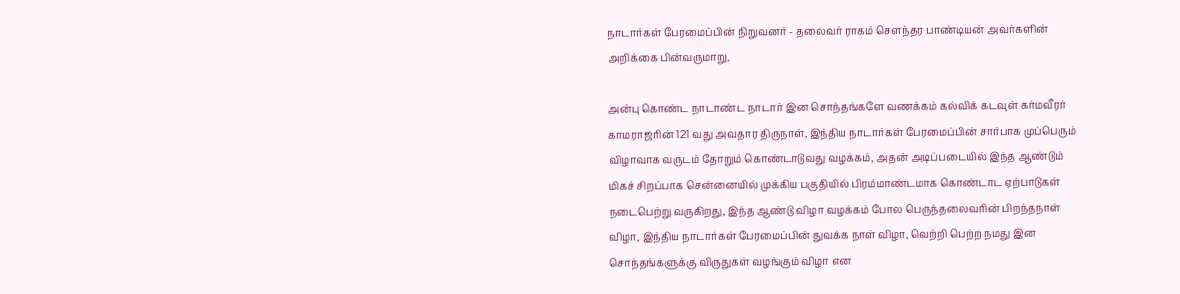நாடார்கள் பேரமைப்பின் நிறுவனர் - தலைவர் ராகம் சௌந்தர பாண்டியன் அவர்களின் அறிக்கை பின்வருமாறு,

அன்பு கொண்ட நாடாண்ட நாடார் இன சொந்தங்களே வணக்கம் கல்விக் கடவுள் கர்மவீரர் காமராஜரின் 121 வது அவதார திருநாள், இந்திய நாடார்கள் பேரமைப்பின் சார்பாக முப்பெரும் விழாவாக வருடம் தோறும் கொண்டாடுவது வழக்கம், அதன் அடிப்படையில் இந்த ஆண்டும் மிகச் சிறப்பாக சென்னையில் முக்கிய பகுதியில் பிரம்மாண்டமாக கொண்டாட ஏற்பாடுகள் நடைபெற்று வருகிறது, இந்த ஆண்டு விழா வழக்கம் போல பெருந்தலைவரின் பிறந்தநாள் விழா, இந்திய நாடார்கள் பேரமைப்பின் துவக்க நாள் விழா, வெற்றி பெற்ற நமது இன சொந்தங்களுக்கு விருதுகள் வழங்கும் விழா என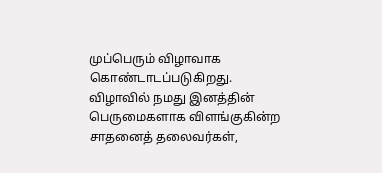முப்பெரும் விழாவாக கொண்டாடப்படுகிறது. விழாவில் நமது இனத்தின் பெருமைகளாக விளங்குகின்ற சாதனைத் தலைவர்கள்,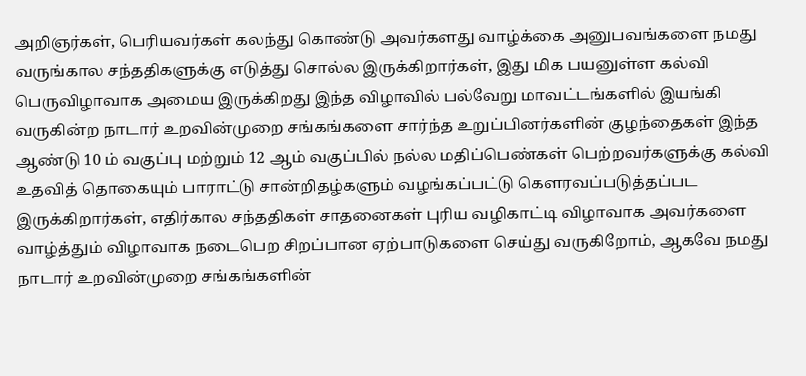அறிஞர்கள், பெரியவர்கள் கலந்து கொண்டு அவர்களது வாழ்க்கை அனுபவங்களை நமது வருங்கால சந்ததிகளுக்கு எடுத்து சொல்ல இருக்கிறார்கள், இது மிக பயனுள்ள கல்வி பெருவிழாவாக அமைய இருக்கிறது இந்த விழாவில் பல்வேறு மாவட்டங்களில் இயங்கி வருகின்ற நாடார் உறவின்முறை சங்கங்களை சார்ந்த உறுப்பினர்களின் குழந்தைகள் இந்த ஆண்டு 10 ம் வகுப்பு மற்றும் 12 ஆம் வகுப்பில் நல்ல மதிப்பெண்கள் பெற்றவர்களுக்கு கல்வி உதவித் தொகையும் பாராட்டு சான்றிதழ்களும் வழங்கப்பட்டு கௌரவப்படுத்தப்பட இருக்கிறார்கள், எதிர்கால சந்ததிகள் சாதனைகள் புரிய வழிகாட்டி விழாவாக அவர்களை வாழ்த்தும் விழாவாக நடைபெற சிறப்பான ஏற்பாடுகளை செய்து வருகிறோம், ஆகவே நமது நாடார் உறவின்முறை சங்கங்களின்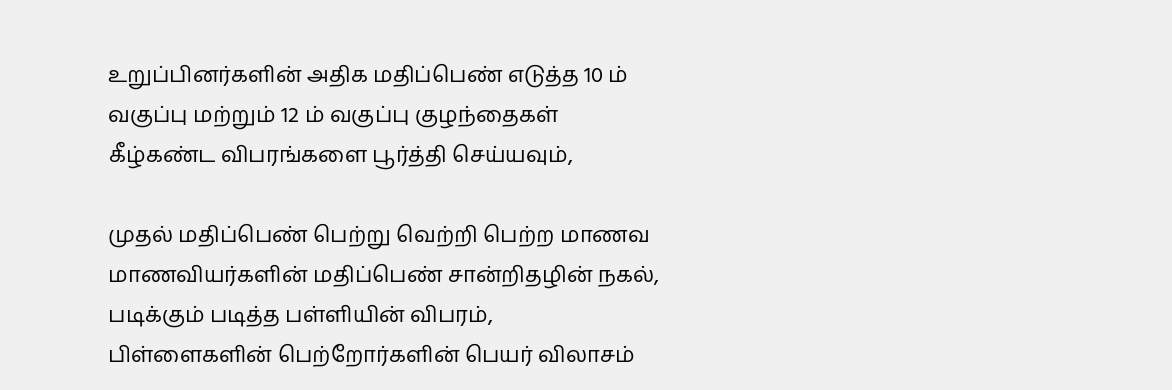உறுப்பினர்களின் அதிக மதிப்பெண் எடுத்த 10 ம் வகுப்பு மற்றும் 12 ம் வகுப்பு குழந்தைகள் கீழ்கண்ட விபரங்களை பூர்த்தி செய்யவும்,

முதல் மதிப்பெண் பெற்று வெற்றி பெற்ற மாணவ மாணவியர்களின் மதிப்பெண் சான்றிதழின் நகல், படிக்கும் படித்த பள்ளியின் விபரம், பிள்ளைகளின் பெற்றோர்களின் பெயர் விலாசம்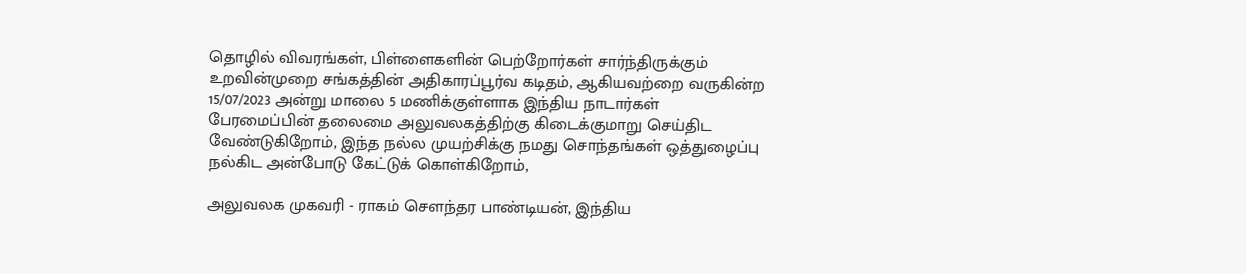தொழில் விவரங்கள், பிள்ளைகளின் பெற்றோர்கள் சார்ந்திருக்கும் உறவின்முறை சங்கத்தின் அதிகாரப்பூர்வ கடிதம், ஆகியவற்றை வருகின்ற 15/07/2023 அன்று மாலை 5 மணிக்குள்ளாக இந்திய நாடார்கள் பேரமைப்பின் தலைமை அலுவலகத்திற்கு கிடைக்குமாறு செய்திட வேண்டுகிறோம், இந்த நல்ல முயற்சிக்கு நமது சொந்தங்கள் ஒத்துழைப்பு நல்கிட அன்போடு கேட்டுக் கொள்கிறோம்,

அலுவலக முகவரி - ராகம் சௌந்தர பாண்டியன், இந்திய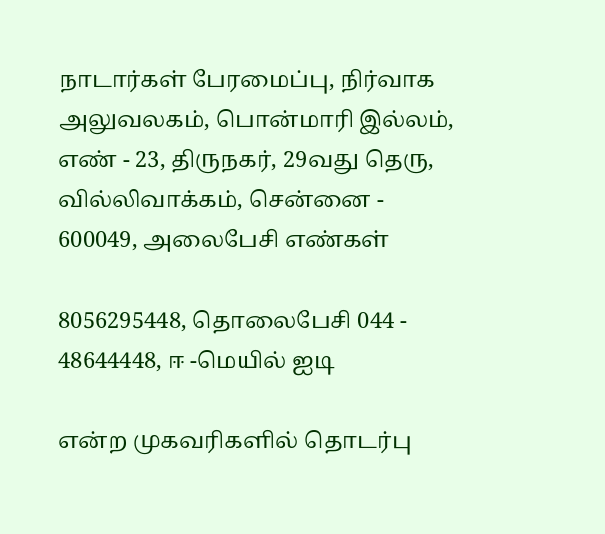நாடார்கள் பேரமைப்பு, நிர்வாக அலுவலகம், பொன்மாரி இல்லம், எண் - 23, திருநகர், 29வது தெரு, வில்லிவாக்கம், சென்னை - 600049, அலைபேசி எண்கள்

8056295448, தொலைபேசி 044 - 48644448, ஈ -மெயில் ஐடி

என்ற முகவரிகளில் தொடர்பு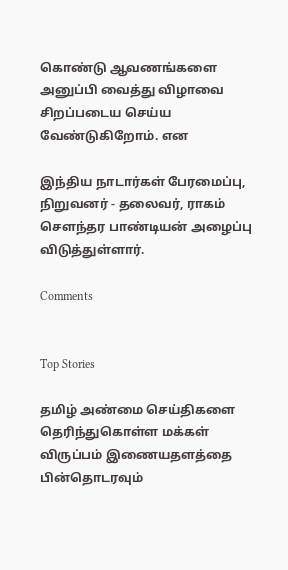கொண்டு ஆவணங்களை அனுப்பி வைத்து விழாவை சிறப்படைய செய்ய வேண்டுகிறோம். என

இந்திய நாடார்கள் பேரமைப்பு, நிறுவனர் - தலைவர், ராகம் சௌந்தர பாண்டியன் அழைப்பு விடுத்துள்ளார்.

Comments


Top Stories

தமிழ் அண்மை செய்திகளை தெரிந்துகொள்ள மக்கள் விருப்பம் இணையதளத்தை பின்தொடரவும்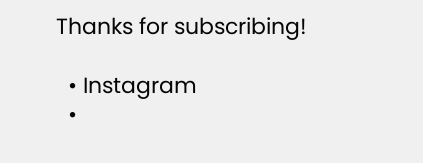Thanks for subscribing!

  • Instagram
  •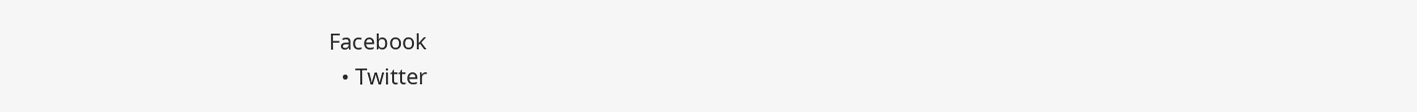Facebook
  • Twitter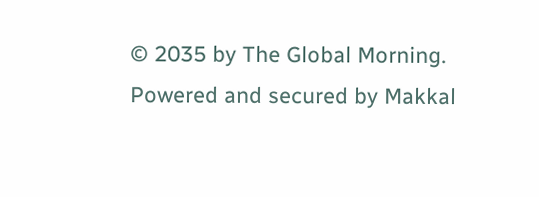© 2035 by The Global Morning. Powered and secured by Makkal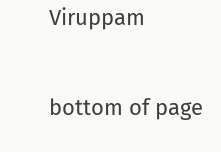Viruppam

bottom of page